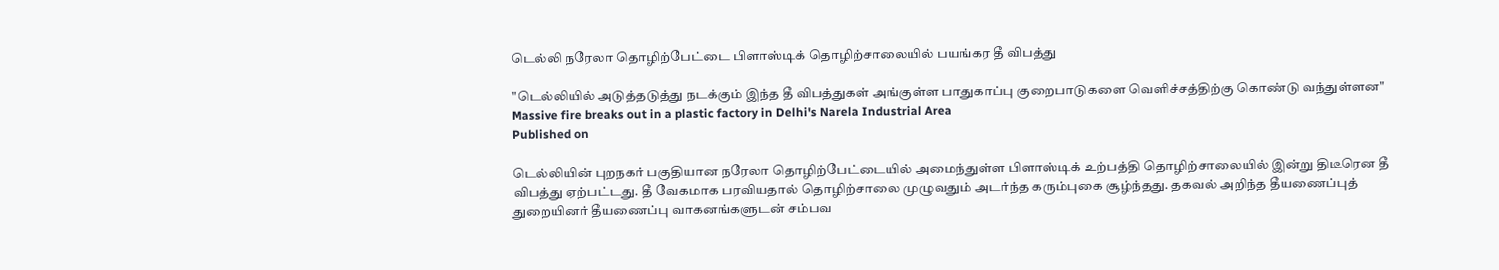டெல்லி நரேலா தொழிற்பேட்டை பிளாஸ்டிக் தொழிற்சாலையில் பயங்கர தீ விபத்து

"டெல்லியில் அடுத்தடுத்து நடக்கும் இந்த தீ விபத்துகள் அங்குள்ள பாதுகாப்பு குறைபாடுகளை வெளிச்சத்திற்கு கொண்டு வந்துள்ளன"
Massive fire breaks out in a plastic factory in Delhi's Narela Industrial Area
Published on

டெல்லியின் புறநகர் பகுதியான நரேலா தொழிற்பேட்டையில் அமைந்துள்ள பிளாஸ்டிக் உற்பத்தி தொழிற்சாலையில் இன்று திடீரென தீ விபத்து ஏற்பட்டது. தீ வேகமாக பரவியதால் தொழிற்சாலை முழுவதும் அடர்ந்த கரும்புகை சூழ்ந்தது. தகவல் அறிந்த தீயணைப்புத் துறையினர் தீயணைப்பு வாகனங்களுடன் சம்பவ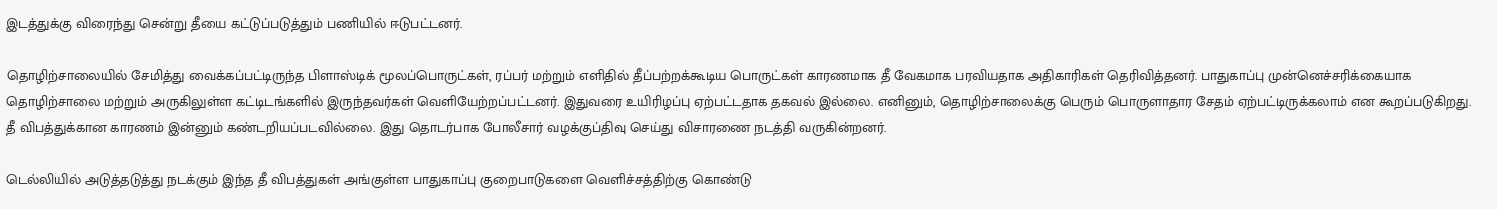இடத்துக்கு விரைந்து சென்று தீயை கட்டுப்படுத்தும் பணியில் ஈடுபட்டனர்.

தொழிற்சாலையில் சேமித்து வைக்கப்பட்டிருந்த பிளாஸ்டிக் மூலப்பொருட்கள், ரப்பர் மற்றும் எளிதில் தீப்பற்றக்கூடிய பொருட்கள் காரணமாக தீ வேகமாக பரவியதாக அதிகாரிகள் தெரிவித்தனர். பாதுகாப்பு முன்னெச்சரிக்கையாக தொழிற்சாலை மற்றும் அருகிலுள்ள கட்டிடங்களில் இருந்தவர்கள் வெளியேற்றப்பட்டனர். இதுவரை உயிரிழப்பு ஏற்பட்டதாக தகவல் இல்லை. எனினும், தொழிற்சாலைக்கு பெரும் பொருளாதார சேதம் ஏற்பட்டிருக்கலாம் என கூறப்படுகிறது. தீ விபத்துக்கான காரணம் இன்னும் கண்டறியப்படவில்லை. இது தொடர்பாக போலீசார் வழக்குப்திவு செய்து விசாரணை நடத்தி வருகின்றனர்.

டெல்லியில் அடுத்தடுத்து நடக்கும் இந்த தீ விபத்துகள் அங்குள்ள பாதுகாப்பு குறைபாடுகளை வெளிச்சத்திற்கு கொண்டு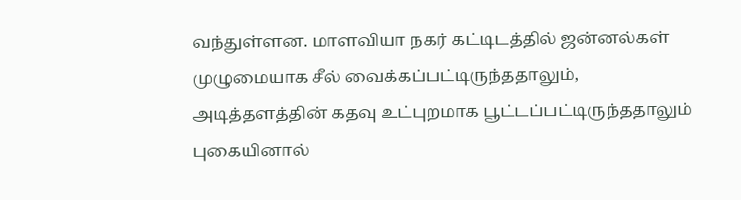வந்துள்ளன. மாளவியா நகர் கட்டிடத்தில் ஜன்னல்கள் முழுமையாக சீல் வைக்கப்பட்டிருந்ததாலும், அடித்தளத்தின் கதவு உட்புறமாக பூட்டப்பட்டிருந்ததாலும் புகையினால்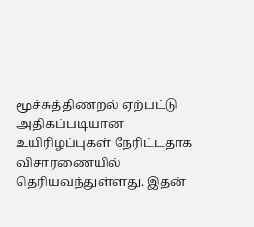மூச்சுத்திணறல் ஏற்பட்டு அதிகப்படியான உயிரிழப்புகள் நேரிட்டதாக விசாரணையில் தெரியவந்துள்ளது. இதன்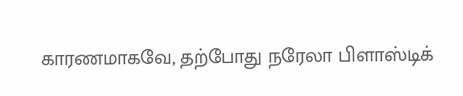காரணமாகவே, தற்போது நரேலா பிளாஸ்டிக்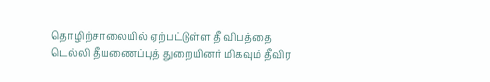தொழிற்சாலையில் ஏற்பட்டுள்ள தீ விபத்தை டெல்லி தீயணைப்புத் துறையினர் மிகவும் தீவிர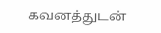கவனத்துடன்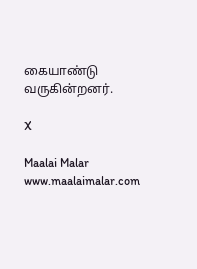கையாண்டு வருகின்றனர்.

X

Maalai Malar
www.maalaimalar.com